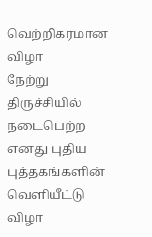வெற்றிகரமான விழா
நேற்று திருச்சியில் நடைபெற்ற எனது புதிய புத்தகங்களின் வெளியீட்டு விழா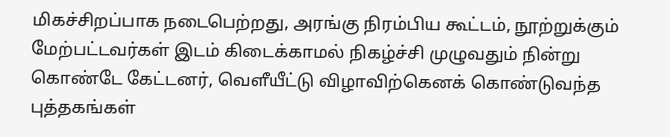மிகச்சிறப்பாக நடைபெற்றது, அரங்கு நிரம்பிய கூட்டம், நூற்றுக்கும் மேற்பட்டவர்கள் இடம் கிடைக்காமல் நிகழ்ச்சி முழுவதும் நின்று கொண்டே கேட்டனர், வெளீயீட்டு விழாவிற்கெனக் கொண்டுவந்த புத்தகங்கள்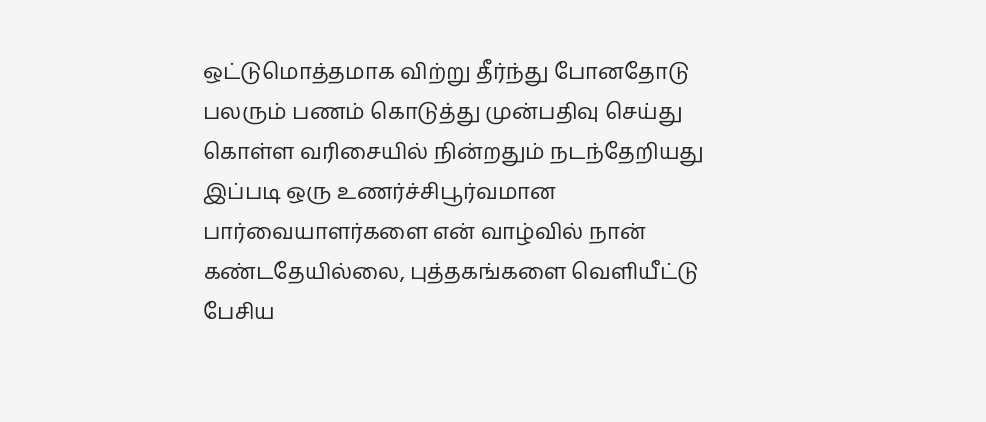ஒட்டுமொத்தமாக விற்று தீர்ந்து போனதோடு பலரும் பணம் கொடுத்து முன்பதிவு செய்து கொள்ள வரிசையில் நின்றதும் நடந்தேறியது இப்படி ஒரு உணர்ச்சிபூர்வமான பார்வையாளர்களை என் வாழ்வில் நான் கண்டதேயில்லை, புத்தகங்களை வெளியீட்டு பேசிய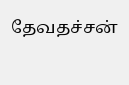தேவதச்சன்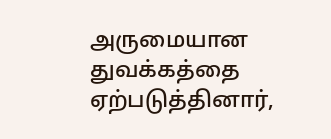அருமையான துவக்கத்தை ஏற்படுத்தினார்,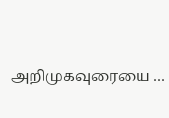அறிமுகவுரையை …